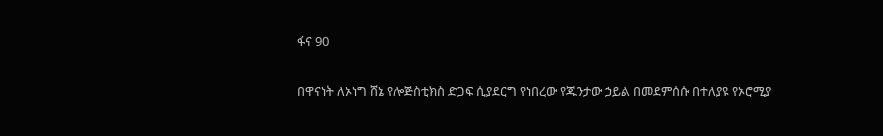ፋና 90

በዋናነት ለኦነግ ሸኔ የሎጅስቲክስ ድጋፍ ሲያደርግ የነበረው የጁንታው ኃይል በመደምሰሱ በተለያዩ የኦሮሚያ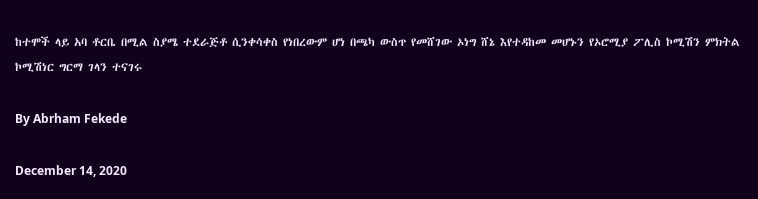ከተሞች ላይ አባ ቶርቤ በሚል ስያሜ ተደራጅቶ ሲንቀሳቀስ የነበረውም ሆነ በጫካ ውስጥ የመሸገው ኦነግ ሸኔ እየተዳከመ መሆኑን የኦሮሚያ ፖሊስ ኮሚሽን ምክትል ኮሚሽነር ግርማ ገላን ተናገሩ

By Abrham Fekede

December 14, 2020